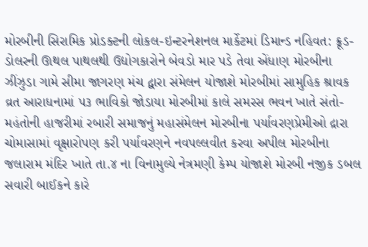મોરબીની સિરામિક પ્રોડક્ટની લોકલ-ઇન્ટરનેશનલ માર્કેટમાં ડિમાન્ડ નહિવત: ક્રૂડ-ડોલરની ઊથલ પાથલથી ઉદ્યોગકારોને બેવડો માર પડે તેવા એંધાણ મોરબીના ઝીંઝુડા ગામે સીમા જાગરણ મંચ દ્વારા સંમેલન યોજાશે મોરબીમાં સામુહિક શ્રાવક વ્રત આરાધનામાં ૫૩ ભાવિકો જોડાયા મોરબીમાં કાલે સમરસ ભવન ખાતે સંતો-મહંતોની હાજરીમાં રબારી સમાજનું મહાસંમેલન મોરબીના પર્યાવરણપ્રેમીઓ દ્રારા ચોમાસામાં વૃક્ષારોપણ કરી પર્યાવરણને નવપલ્લવીત કરવા અપીલ મોરબીના જલારામ મંદિર ખાતે તા.૪ ના વિનામુલ્યે નેત્રમણી કેમ્પ યોજાશે મોરબી નજીક ડબલ સવારી બાઈકને કારે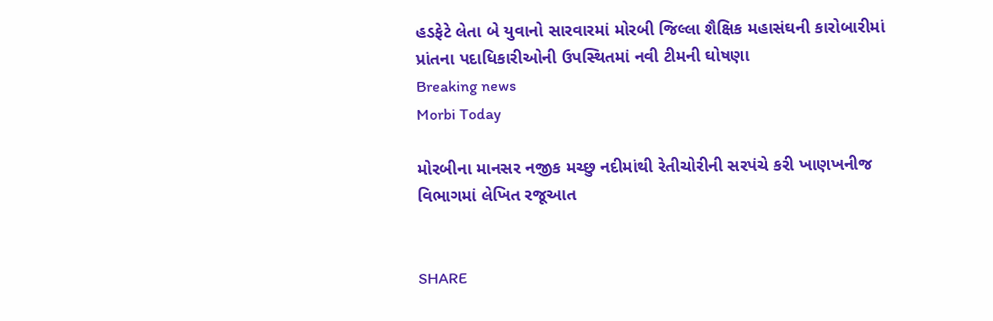હડફેટે લેતા બે યુવાનો સારવારમાં મોરબી જિલ્લા શૈક્ષિક મહાસંઘની કારોબારીમાં પ્રાંતના પદાધિકારીઓની ઉપસ્થિતમાં નવી ટીમની ઘોષણા
Breaking news
Morbi Today

મોરબીના માનસર નજીક મચ્છુ નદીમાંથી રેતીચોરીની સરપંચે કરી ખાણખનીજ વિભાગમાં લેખિત રજૂઆત


SHARE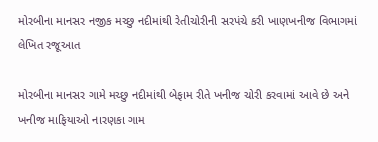મોરબીના માનસર નજીક મચ્છુ નદીમાંથી રેતીચોરીની સરપંચે કરી ખાણખનીજ વિભાગમાં લેખિત રજૂઆત

મોરબીના માનસર ગામે મચ્છુ નદીમાંથી બેફામ રીતે ખનીજ ચોરી કરવામાં આવે છે અને ખનીજ માફિયાઓ નારણકા ગામ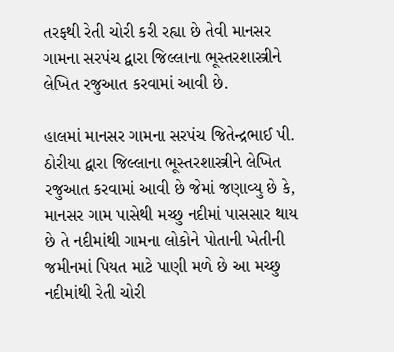તરફથી રેતી ચોરી કરી રહ્યા છે તેવી માનસર ગામના સરપંચ દ્વારા જિલ્લાના ભૂસ્તરશાસ્ત્રીને લેખિત રજુઆત કરવામાં આવી છે.

હાલમાં માનસર ગામના સરપંચ જિતેન્દ્રભાઈ પી. ઠોરીયા દ્વારા જિલ્લાના ભૂસ્તરશાસ્ત્રીને લેખિત રજુઆત કરવામાં આવી છે જેમાં જણાવ્યુ છે કે, માનસર ગામ પાસેથી મચ્છુ નદીમાં પાસસાર થાય છે તે નદીમાંથી ગામના લોકોને પોતાની ખેતીની જમીનમાં પિયત માટે પાણી મળે છે આ મચ્છુ નદીમાંથી રેતી ચોરી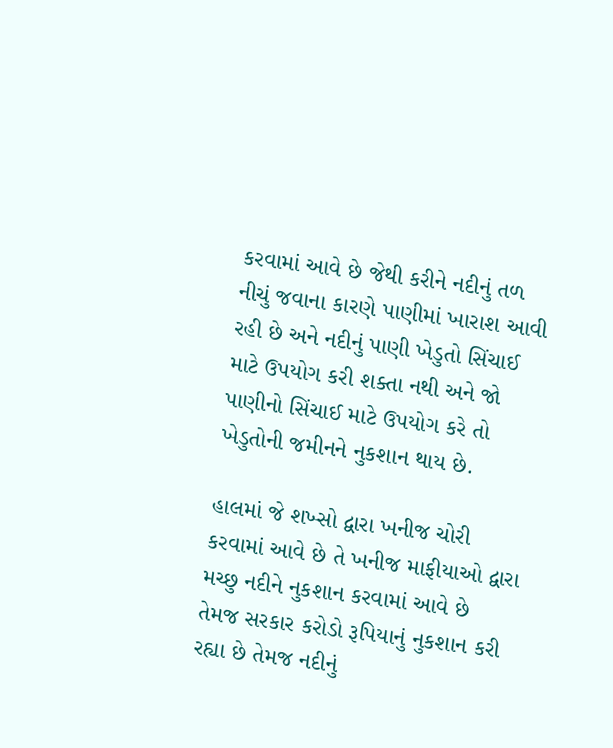કરવામાં આવે છે જેથી કરીને નદીનું તળ નીચું જવાના કારણે પાણીમાં ખારાશ આવી રહી છે અને નદીનું પાણી ખેડુતો સિંચાઈ માટે ઉપયોગ કરી શક્તા નથી અને જો પાણીનો સિંચાઈ માટે ઉપયોગ કરે તો ખેડુતોની જમીનને નુકશાન થાય છે.

હાલમાં જે શખ્સો દ્વારા ખનીજ ચોરી કરવામાં આવે છે તે ખનીજ માફીયાઓ દ્વારા મચ્છુ નદીને નુકશાન કરવામાં આવે છે તેમજ સરકાર કરોડો રૂપિયાનું નુકશાન કરી રહ્યા છે તેમજ નદીનું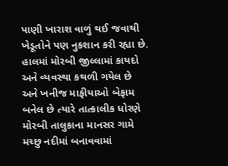પાણી ખારાશ વાળું થઈ જવાથી ખેડૂતોને પણ નુકશાન કરી રહ્યા છે. હાલમાં મોરબી જીલ્લામાં કાયદો અને વ્યવસ્થા કથળી ગયેલ છે અને ખનીજ માફીયાઓ બેફામ બનેલ છે ત્યારે તાત્કાલીક ધોરણે મોરબી તાલુકાના માનસર ગામે મચ્છુ નદીમાં બનાવવામાં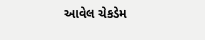આવેલ ચેકડેમ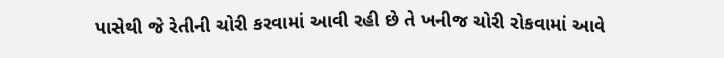પાસેથી જે રેતીની ચોરી કરવામાં આવી રહી છે તે ખનીજ ચોરી રોકવામાં આવે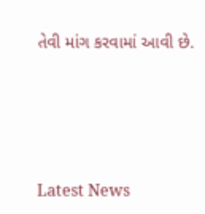તેવી માંગ કરવામાં આવી છે.






Latest News